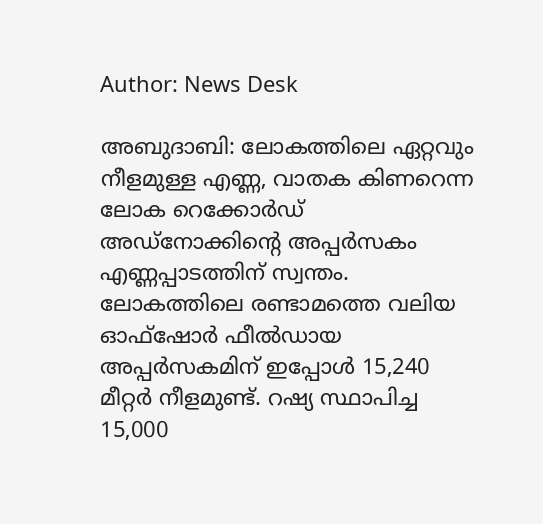Author: News Desk

അബുദാബി: ലോകത്തിലെ ഏറ്റവും നീളമുള്ള എണ്ണ, വാതക കിണറെന്ന ലോക റെക്കോർഡ് അഡ്നോക്കിന്‍റെ അപ്പർസകം എണ്ണപ്പാടത്തിന് സ്വന്തം. ലോകത്തിലെ രണ്ടാമത്തെ വലിയ ഓഫ്ഷോർ ഫീൽഡായ അപ്പർസകമിന് ഇപ്പോൾ 15,240 മീറ്റർ നീളമുണ്ട്. റഷ്യ സ്ഥാപിച്ച 15,000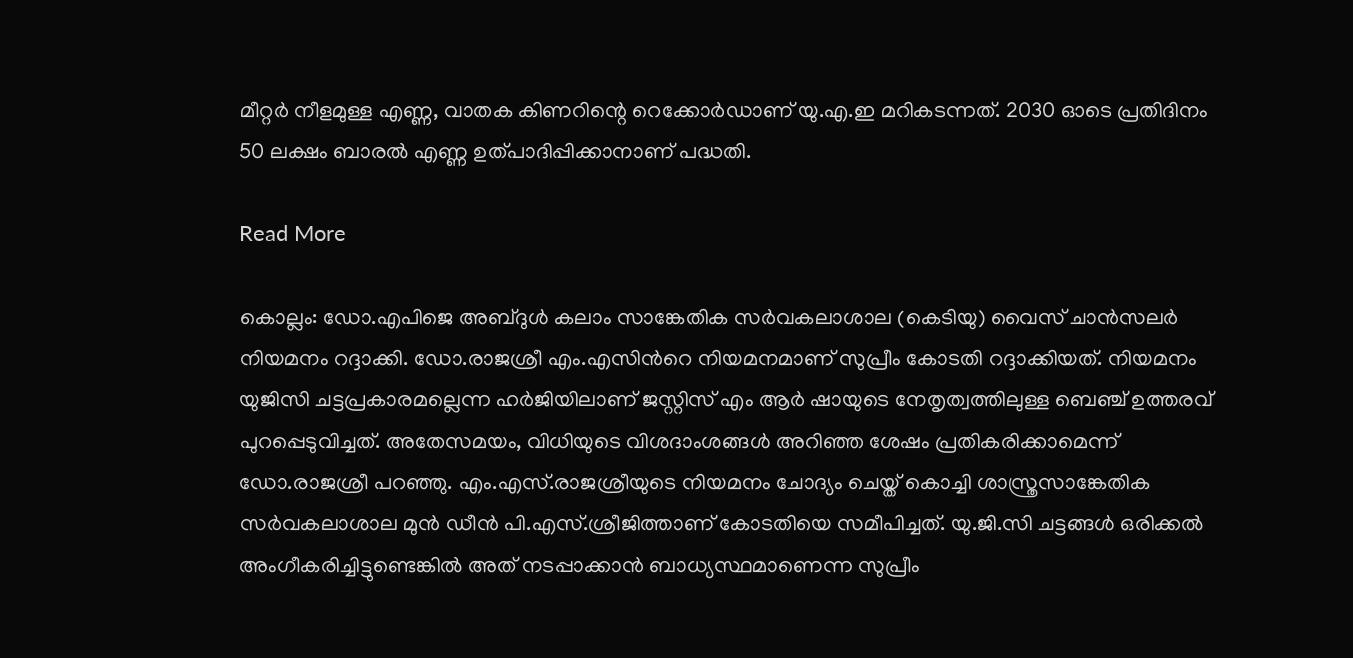മീറ്റർ നീളമുള്ള എണ്ണ, വാതക കിണറിന്റെ റെക്കോർഡാണ് യു.എ.ഇ മറികടന്നത്. 2030 ഓടെ പ്രതിദിനം 50 ലക്ഷം ബാരൽ എണ്ണ ഉത്പാദിപ്പിക്കാനാണ് പദ്ധതി.

Read More

കൊല്ലം: ഡോ.എപിജെ അബ്ദുൾ കലാം സാങ്കേതിക സർവകലാശാല (കെടിയു) വൈസ് ചാൻസലർ നിയമനം റദ്ദാക്കി. ഡോ.രാജശ്രീ എം.എസിന്‍റെ നിയമനമാണ് സുപ്രീം കോടതി റദ്ദാക്കിയത്. നിയമനം യുജിസി ചട്ടപ്രകാരമല്ലെന്ന ഹർജിയിലാണ് ജസ്റ്റിസ് എം ആർ ഷായുടെ നേതൃത്വത്തിലുള്ള ബെഞ്ച് ഉത്തരവ് പുറപ്പെടുവിച്ചത്. അതേസമയം, വിധിയുടെ വിശദാംശങ്ങൾ അറിഞ്ഞ ശേഷം പ്രതികരിക്കാമെന്ന് ഡോ.രാജശ്രീ പറഞ്ഞു. എം.എസ്.രാജശ്രീയുടെ നിയമനം ചോദ്യം ചെയ്ത് കൊച്ചി ശാസ്ത്രസാങ്കേതിക സർവകലാശാല മുൻ ഡീൻ പി.എസ്.ശ്രീജിത്താണ് കോടതിയെ സമീപിച്ചത്. യു.ജി.സി ചട്ടങ്ങൾ ഒരിക്കൽ അംഗീകരിച്ചിട്ടുണ്ടെങ്കിൽ അത് നടപ്പാക്കാൻ ബാധ്യസ്ഥമാണെന്ന സുപ്രീം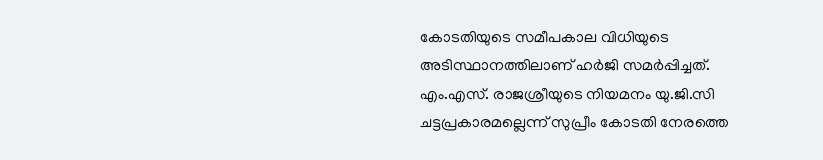കോടതിയുടെ സമീപകാല വിധിയുടെ അടിസ്ഥാനത്തിലാണ് ഹർജി സമർപ്പിച്ചത്. എം.എസ്. രാജശ്രീയുടെ നിയമനം യു.ജി.സി ചട്ടപ്രകാരമല്ലെന്ന് സുപ്രീം കോടതി നേരത്തെ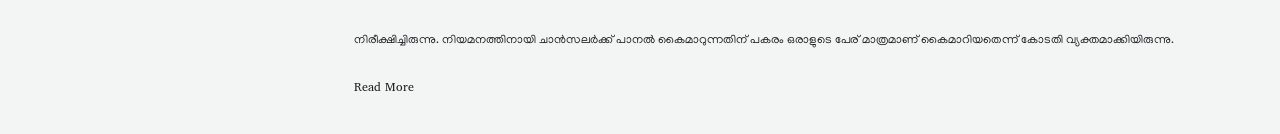നിരീക്ഷിച്ചിരുന്നു. നിയമനത്തിനായി ചാൻസലർക്ക് പാനൽ കൈമാറുന്നതിന് പകരം ഒരാളുടെ പേര് മാത്രമാണ് കൈമാറിയതെന്ന് കോടതി വ്യക്തമാക്കിയിരുന്നു.

Read More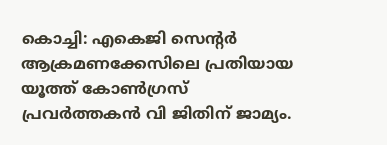കൊച്ചി: എകെജി സെന്‍റർ ആക്രമണക്കേസിലെ പ്രതിയായ യൂത്ത് കോൺഗ്രസ് പ്രവർത്തകൻ വി ജിതിന് ജാമ്യം.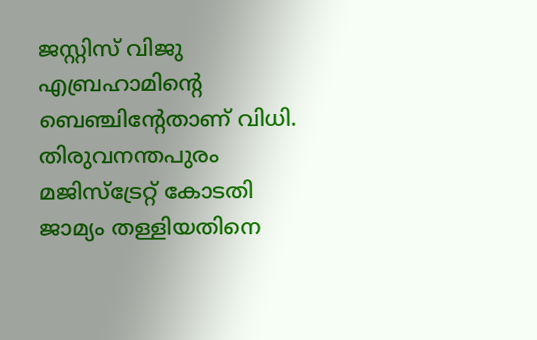ജസ്റ്റിസ് വിജു എബ്രഹാമിൻ്റെ ബെഞ്ചിന്‍റേതാണ് വിധി. തിരുവനന്തപുരം മജിസ്ട്രേറ്റ് കോടതി ജാമ്യം തള്ളിയതിനെ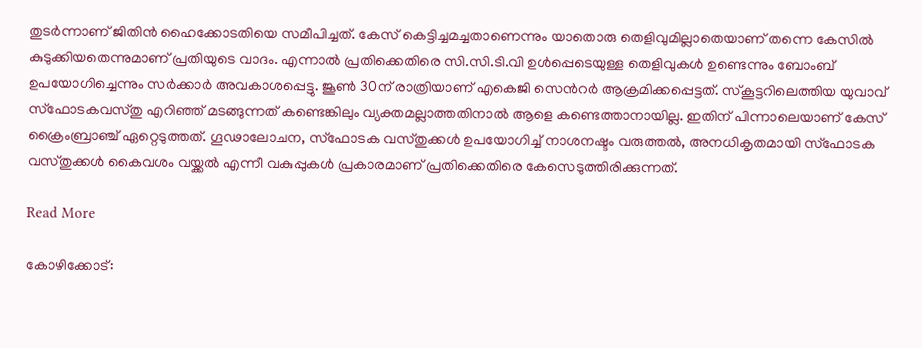തുടർന്നാണ് ജിതിൻ ഹൈക്കോടതിയെ സമീപിച്ചത്. കേസ് കെട്ടിച്ചമച്ചതാണെന്നും യാതൊരു തെളിവുമില്ലാതെയാണ് തന്നെ കേസിൽ കുടുക്കിയതെന്നുമാണ് പ്രതിയുടെ വാദം. എന്നാൽ പ്രതിക്കെതിരെ സി.സി.ടി.വി ഉൾപ്പെടെയുള്ള തെളിവുകൾ ഉണ്ടെന്നും ബോംബ് ഉപയോഗിച്ചെന്നും സർക്കാർ അവകാശപ്പെട്ടു. ജൂൺ 30ന് രാത്രിയാണ് എകെജി സെന്‍റർ ആക്രമിക്കപ്പെട്ടത്. സ്കൂട്ടറിലെത്തിയ യുവാവ് സ്ഫോടകവസ്തു എറിഞ്ഞ് മടങ്ങുന്നത് കണ്ടെങ്കിലും വ്യക്തമല്ലാത്തതിനാൽ ആളെ കണ്ടെത്താനായില്ല. ഇതിന് പിന്നാലെയാണ് കേസ് ക്രൈംബ്രാഞ്ച് ഏറ്റെടുത്തത്. ഗൂഢാലോചന, സ്ഫോടക വസ്തുക്കൾ ഉപയോഗിച്ച് നാശനഷ്ടം വരുത്തൽ, അനധികൃതമായി സ്ഫോടക വസ്തുക്കൾ കൈവശം വയ്ക്കൽ എന്നീ വകുപ്പുകൾ പ്രകാരമാണ് പ്രതിക്കെതിരെ കേസെടുത്തിരിക്കുന്നത്.

Read More

കോഴിക്കോട്: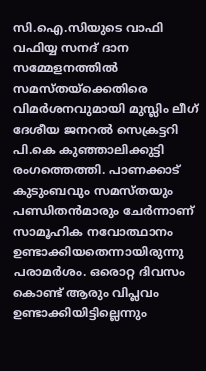സി.ഐ.സിയുടെ വാഫി വഫിയ്യ സനദ് ദാന സമ്മേളനത്തില്‍ സമസ്തയ്ക്കെതിരെ വിമർശനവുമായി മുസ്ലിം ലീഗ് ദേശീയ ജനറൽ സെക്രട്ടറി പി.കെ കുഞ്ഞാലിക്കുട്ടി രംഗത്തെത്തി. പാണക്കാട് കുടുംബവും സമസ്തയും പണ്ഡിതൻമാരും ചേർന്നാണ് സാമൂഹിക നവോത്ഥാനം ഉണ്ടാക്കിയതെന്നായിരുന്നു പരാമർശം. ഒരൊറ്റ ദിവസം കൊണ്ട് ആരും വിപ്ലവം ഉണ്ടാക്കിയിട്ടില്ലെന്നും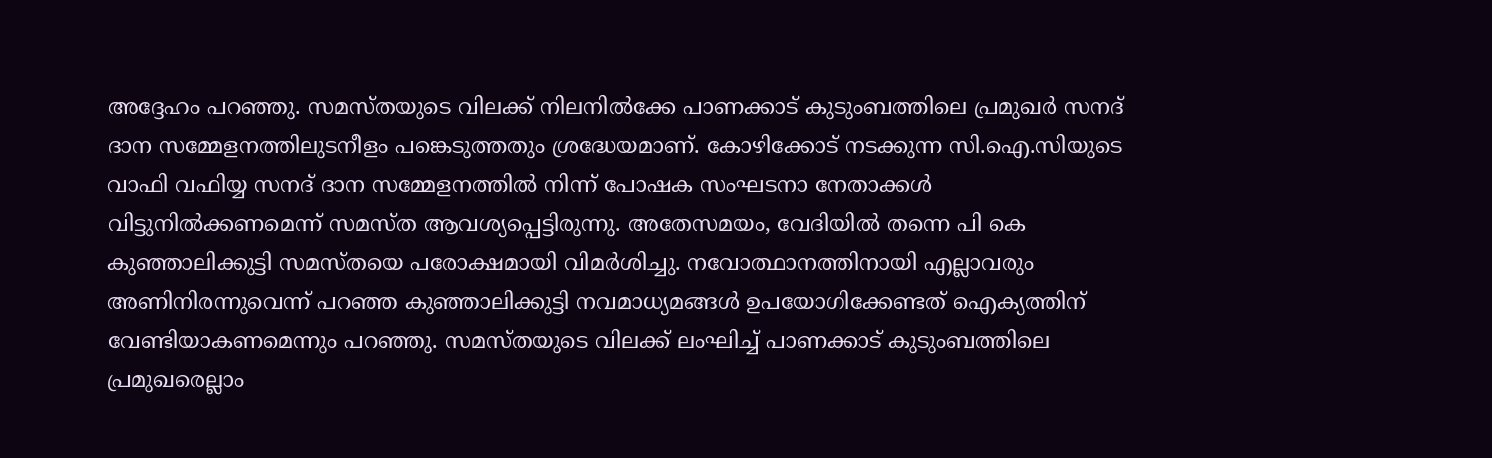അദ്ദേഹം പറഞ്ഞു. സമസ്തയുടെ വിലക്ക് നിലനില്‍ക്കേ പാണക്കാട് കുടുംബത്തിലെ പ്രമുഖർ സനദ് ദാന സമ്മേളനത്തിലുടനീളം പങ്കെടുത്തതും ശ്രദ്ധേയമാണ്. കോഴിക്കോട് നടക്കുന്ന സി.ഐ.സിയുടെ വാഫി വഫിയ്യ സനദ് ദാന സമ്മേളനത്തിൽ നിന്ന് പോഷക സംഘടനാ നേതാക്കൾ വിട്ടുനിൽക്കണമെന്ന് സമസ്ത ആവശ്യപ്പെട്ടിരുന്നു. അതേസമയം, വേദിയിൽ തന്നെ പി കെ കുഞ്ഞാലിക്കുട്ടി സമസ്തയെ പരോക്ഷമായി വിമർശിച്ചു. നവോത്ഥാനത്തിനായി എല്ലാവരും അണിനിരന്നുവെന്ന് പറഞ്ഞ കുഞ്ഞാലിക്കുട്ടി നവമാധ്യമങ്ങള്‍ ഉപയോഗിക്കേണ്ടത് ഐക്യത്തിന് വേണ്ടിയാകണമെന്നും പറഞ്ഞു. സമസ്തയുടെ വിലക്ക് ലംഘിച്ച് പാണക്കാട് കുടുംബത്തിലെ പ്രമുഖരെല്ലാം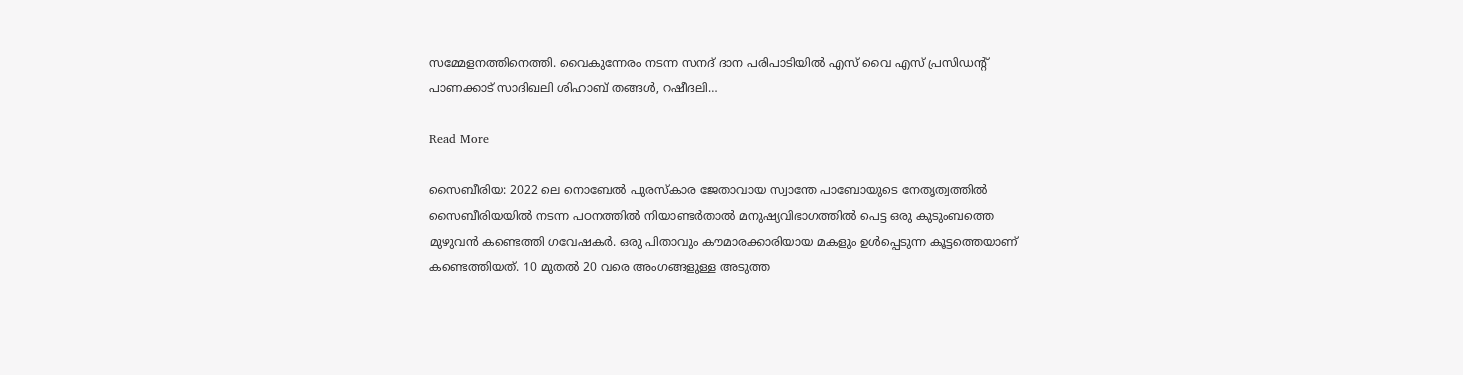സമ്മേളനത്തിനെത്തി. വൈകുന്നേരം നടന്ന സനദ് ദാന പരിപാടിയിൽ എസ് വൈ എസ് പ്രസിഡന്‍റ് പാണക്കാട് സാദിഖലി ശിഹാബ് തങ്ങൾ, റഷീദലി…

Read More

സൈബീരിയ: 2022 ലെ നൊബേല്‍ പുരസ്‌കാര ജേതാവായ സ്വാന്തേ പാബോയുടെ നേതൃത്വത്തിൽ സൈബീരിയയിൽ നടന്ന പഠനത്തിൽ നിയാണ്ടര്‍താല്‍ മനുഷ്യവിഭാഗത്തില്‍ പെട്ട ഒരു കുടുംബത്തെ മുഴുവൻ കണ്ടെത്തി ഗവേഷകർ. ഒരു പിതാവും കൗമാരക്കാരിയായ മകളും ഉൾപ്പെടുന്ന കൂട്ടത്തെയാണ് കണ്ടെത്തിയത്. 10 മുതൽ 20 വരെ അംഗങ്ങളുള്ള അടുത്ത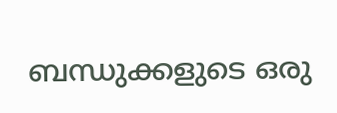ബന്ധുക്കളുടെ ഒരു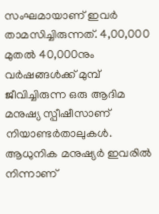സംഘമായാണ് ഇവർ താമസിച്ചിരുന്നത്. 4,00,000 മുതല്‍ 40,000നും വർഷങ്ങൾക്ക് മുമ്പ് ജീവിച്ചിരുന്ന ഒരു ആദിമ മനുഷ്യ സ്പീഷീസാണ് നിയാണ്ടര്‍താലുകൾ. ആധുനിക മനുഷ്യർ ഇവരിൽ നിന്നാണ്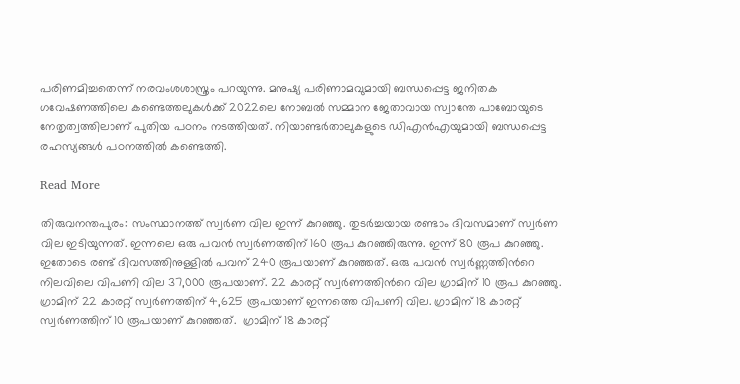പരിണമിച്ചതെന്ന് നരവംശശാസ്ത്രം പറയുന്നു. മനുഷ്യ പരിണാമവുമായി ബന്ധപ്പെട്ട ജനിതക ഗവേഷണത്തിലെ കണ്ടെത്തലുകൾക്ക് 2022ലെ നോബൽ സമ്മാന ജേതാവായ സ്വാന്തേ പാബോയുടെ നേതൃത്വത്തിലാണ് പുതിയ പഠനം നടത്തിയത്. നിയാണ്ടര്‍താലുകളുടെ ഡിഎൻഎയുമായി ബന്ധപ്പെട്ട രഹസ്യങ്ങൾ പഠനത്തിൽ കണ്ടെത്തി.

Read More

തിരുവനന്തപുരം: സംസ്ഥാനത്ത് സ്വർണ വില ഇന്ന് കുറഞ്ഞു. തുടർച്ചയായ രണ്ടാം ദിവസമാണ് സ്വർണ വില ഇടിയുന്നത്. ഇന്നലെ ഒരു പവൻ സ്വർണത്തിന് 160 രൂപ കുറഞ്ഞിരുന്നു. ഇന്ന് 80 രൂപ കുറഞ്ഞു. ഇതോടെ രണ്ട് ദിവസത്തിനുള്ളിൽ പവന് 240 രൂപയാണ് കുറഞ്ഞത്. ഒരു പവൻ സ്വർണ്ണത്തിന്‍റെ നിലവിലെ വിപണി വില 37,000 രൂപയാണ്. 22 കാരറ്റ് സ്വർണത്തിന്‍റെ വില ഗ്രാമിന് 10 രൂപ കുറഞ്ഞു. ഗ്രാമിന് 22 കാരറ്റ് സ്വർണത്തിന് 4,625 രൂപയാണ് ഇന്നത്തെ വിപണി വില. ഗ്രാമിന് 18 കാരറ്റ് സ്വർണത്തിന് 10 രൂപയാണ് കുറഞ്ഞത്.  ഗ്രാമിന് 18 കാരറ്റ്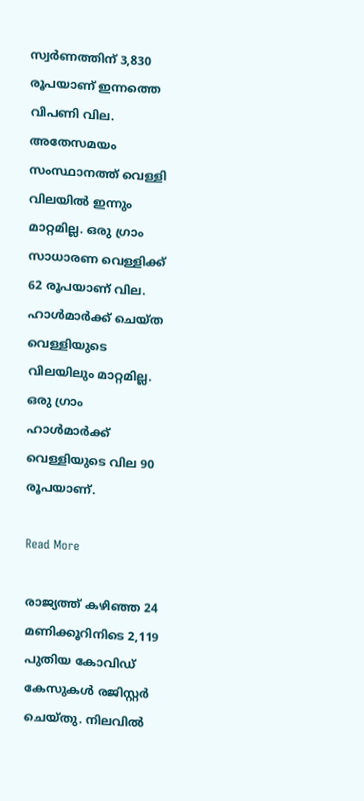സ്വർണത്തിന് 3,830 രൂപയാണ് ഇന്നത്തെ വിപണി വില.   അതേസമയം സംസ്ഥാനത്ത് വെള്ളി വിലയിൽ ഇന്നും മാറ്റമില്ല. ഒരു ഗ്രാം സാധാരണ വെള്ളിക്ക് 62 രൂപയാണ് വില. ഹാൾമാർക്ക് ചെയ്ത വെള്ളിയുടെ വിലയിലും മാറ്റമില്ല. ഒരു ഗ്രാം ഹാൾമാർക്ക് വെള്ളിയുടെ വില 90 രൂപയാണ്.

Read More

രാജ്യത്ത് കഴിഞ്ഞ 24 മണിക്കൂറിനിടെ 2,119 പുതിയ കോവിഡ് കേസുകൾ രജിസ്റ്റർ ചെയ്തു. നിലവിൽ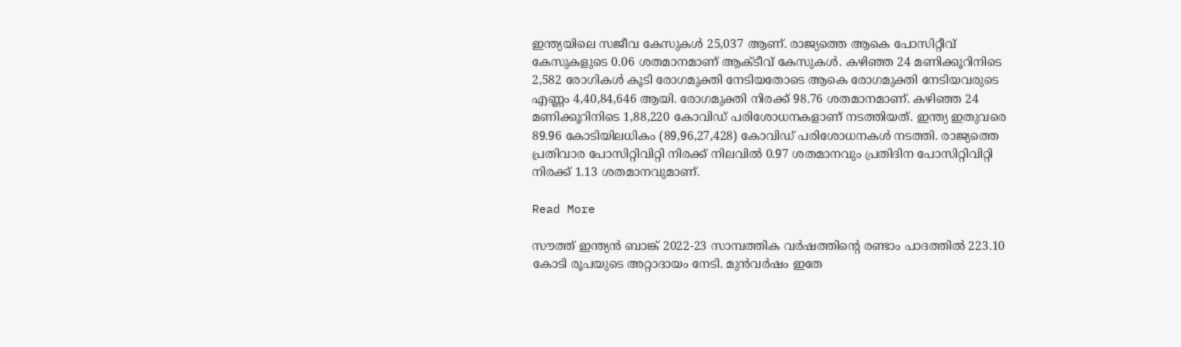ഇന്ത്യയിലെ സജീവ കേസുകൾ 25,037 ആണ്. രാജ്യത്തെ ആകെ പോസിറ്റീവ് കേസുകളുടെ 0.06 ശതമാനമാണ് ആക്ടീവ് കേസുകൾ. കഴിഞ്ഞ 24 മണിക്കൂറിനിടെ 2,582 രോഗികൾ കൂടി രോഗമുക്തി നേടിയതോടെ ആകെ രോഗമുക്തി നേടിയവരുടെ എണ്ണം 4,40,84,646 ആയി. രോഗമുക്തി നിരക്ക് 98.76 ശതമാനമാണ്. കഴിഞ്ഞ 24 മണിക്കൂറിനിടെ 1,88,220 കോവിഡ് പരിശോധനകളാണ് നടത്തിയത്. ഇന്ത്യ ഇതുവരെ 89.96 കോടിയിലധികം (89,96,27,428) കോവിഡ് പരിശോധനകൾ നടത്തി. രാജ്യത്തെ പ്രതിവാര പോസിറ്റിവിറ്റി നിരക്ക് നിലവിൽ 0.97 ശതമാനവും പ്രതിദിന പോസിറ്റിവിറ്റി നിരക്ക് 1.13 ശതമാനവുമാണ്.

Read More

സൗത്ത് ഇന്ത്യൻ ബാങ്ക് 2022-23 സാമ്പത്തിക വർഷത്തിന്‍റെ രണ്ടാം പാദത്തിൽ 223.10 കോടി രൂപയുടെ അറ്റാദായം നേടി. മുൻവർഷം ഇതേ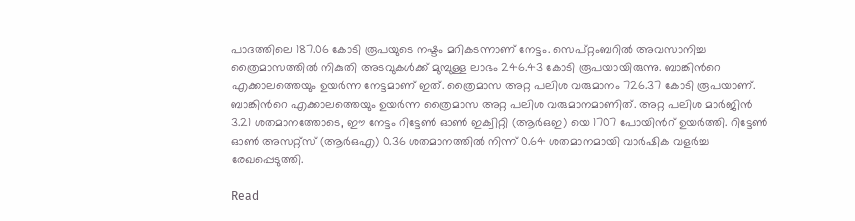പാദത്തിലെ 187.06 കോടി രൂപയുടെ നഷ്ടം മറികടന്നാണ് നേട്ടം. സെപ്റ്റംബറിൽ അവസാനിച്ച ത്രൈമാസത്തില്‍ നികുതി അടവുകള്‍ക്ക് മുമ്പുള്ള ലാഭം 246.43 കോടി രൂപയായിരുന്നു. ബാങ്കിന്‍റെ എക്കാലത്തെയും ഉയർന്ന നേട്ടമാണ് ഇത്. ത്രൈമാസ അറ്റ പലിശ വരുമാനം 726.37 കോടി രൂപയാണ്. ബാങ്കിന്‍റെ എക്കാലത്തെയും ഉയർന്ന ത്രൈമാസ അറ്റ പലിശ വരുമാനമാണിത്. അറ്റ പലിശ മാർജിൻ 3.21 ശതമാനത്തോടെ, ഈ നേട്ടം റിട്ടേൺ ഓൺ ഇക്വിറ്റി (ആർഒഇ) യെ 1707 പോയിന്‍റ് ഉയർത്തി. റിട്ടേൺ ഓൺ അസറ്റ്സ് (ആർഒഎ) 0.36 ശതമാനത്തിൽ നിന്ന് 0.64 ശതമാനമായി വാർഷിക വളർച്ച രേഖപ്പെടുത്തി.

Read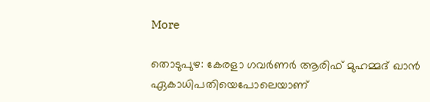More

തൊടുപുഴ: കേരളാ ഗവർണർ ആരിഫ് മുഹമ്മദ് ഖാൻ ഏകാധിപതിയെപോലെയാണ്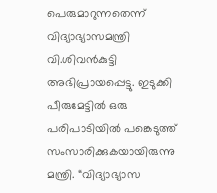പെരുമാറുന്നതെന്ന് വിദ്യാഭ്യാസമന്ത്രി വി.ശിവൻകുട്ടി അഭിപ്രായപ്പെട്ടു. ഇടുക്കി പീരുമേട്ടിൽ ഒരു പരിപാടിയിൽ പങ്കെടുത്ത് സംസാരിക്കുകയായിരുന്നു മന്ത്രി. “വിദ്യാഭ്യാസ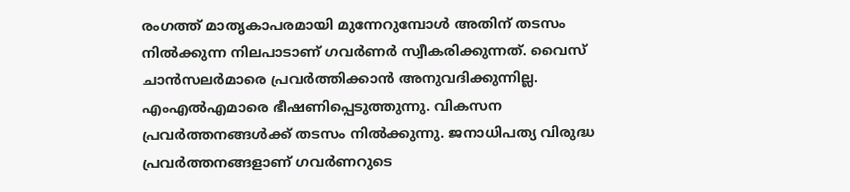രംഗത്ത് മാതൃകാപരമായി മുന്നേറുമ്പോൾ അതിന് തടസം നിൽക്കുന്ന നിലപാടാണ് ഗവർ‍ണർ സ്വീകരിക്കുന്നത്. വൈസ് ചാൻസലർമാരെ പ്രവർത്തിക്കാൻ അനുവദിക്കുന്നില്ല. എംഎൽഎമാരെ ഭീഷണിപ്പെടുത്തുന്നു. വികസന പ്രവർത്തനങ്ങൾക്ക് തടസം നിൽക്കുന്നു. ജനാധിപത്യ വിരുദ്ധ പ്രവർത്തനങ്ങളാണ് ഗവർണറുടെ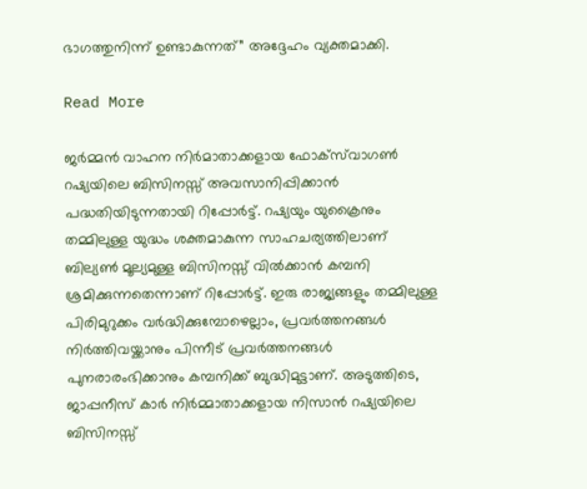ഭാഗത്തുനിന്ന് ഉണ്ടാകുന്നത്” അദ്ദേഹം വ്യക്തമാക്കി.

Read More

ജർമ്മൻ വാഹന നിർമാതാക്കളായ ഫോക്‌സ്‌വാഗൺ റഷ്യയിലെ ബിസിനസ്സ് അവസാനിപ്പിക്കാൻ പദ്ധതിയിടുന്നതായി റിപ്പോർട്ട്. റഷ്യയും യുക്രൈനും തമ്മിലുള്ള യുദ്ധം ശക്തമാകുന്ന സാഹചര്യത്തിലാണ് ബില്യൺ മൂല്യമുള്ള ബിസിനസ്സ് വിൽക്കാൻ കമ്പനി ശ്രമിക്കുന്നതെന്നാണ് റിപ്പോർട്ട്. ഇരു രാജ്യങ്ങളും തമ്മിലുള്ള പിരിമുറുക്കം വർദ്ധിക്കുമ്പോഴെല്ലാം, പ്രവർത്തനങ്ങൾ നിർത്തിവയ്ക്കാനും പിന്നീട് പ്രവർത്തനങ്ങൾ പുനരാരംഭിക്കാനും കമ്പനിക്ക് ബുദ്ധിമുട്ടാണ്. അടുത്തിടെ, ജാപ്പനീസ് കാർ നിർമ്മാതാക്കളായ നിസാൻ റഷ്യയിലെ ബിസിനസ്സ്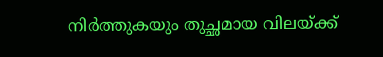നിർത്തുകയും തുച്ഛമായ വിലയ്ക്ക്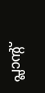പ്ലാന്‍റ്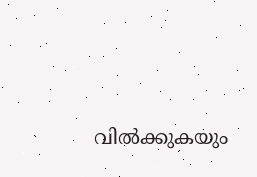വിൽക്കുകയും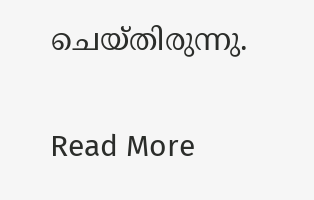ചെയ്‍തിരുന്നു.

Read More